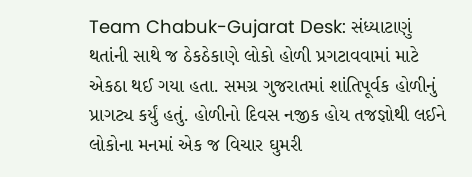Team Chabuk-Gujarat Desk: સંધ્યાટાણું થતાંની સાથે જ ઠેકઠેકાણે લોકો હોળી પ્રગટાવવામાં માટે એકઠા થઈ ગયા હતા. સમગ્ર ગુજરાતમાં શાંતિપૂર્વક હોળીનું પ્રાગટ્ય કર્યું હતું. હોળીનો દિવસ નજીક હોય તજજ્ઞોથી લઈને લોકોના મનમાં એક જ વિચાર ઘુમરી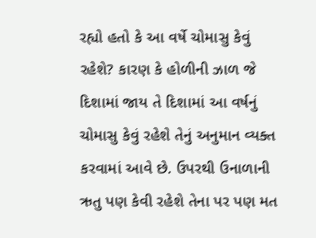રહ્યો હતો કે આ વર્ષે ચોમાસુ કેવું રહેશે? કારણ કે હોળીની ઝાળ જે દિશામાં જાય તે દિશામાં આ વર્ષનું ચોમાસુ કેવું રહેશે તેનું અનુમાન વ્યક્ત કરવામાં આવે છે. ઉપરથી ઉનાળાની ઋતુ પણ કેવી રહેશે તેના પર પણ મત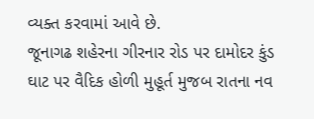વ્યક્ત કરવામાં આવે છે.
જૂનાગઢ શહેરના ગીરનાર રોડ પર દામોદર કુંડ ઘાટ પર વૈદિક હોળી મુહૂર્ત મુજબ રાતના નવ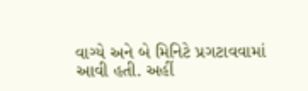વાગ્યે અને બે મિનિટે પ્રગટાવવામાં આવી હતી. અહીં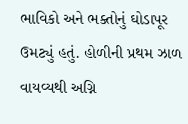ભાવિકો અને ભક્તોનું ઘોડાપૂર ઉમટ્યું હતું. હોળીની પ્રથમ ઝાળ વાયવ્યથી અગ્નિ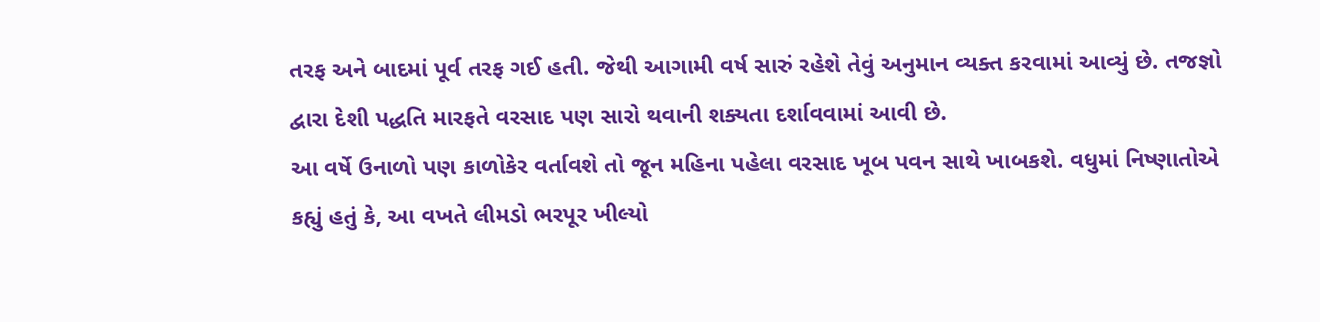તરફ અને બાદમાં પૂર્વ તરફ ગઈ હતી. જેથી આગામી વર્ષ સારું રહેશે તેવું અનુમાન વ્યક્ત કરવામાં આવ્યું છે. તજજ્ઞો દ્વારા દેશી પદ્ધતિ મારફતે વરસાદ પણ સારો થવાની શક્યતા દર્શાવવામાં આવી છે.
આ વર્ષે ઉનાળો પણ કાળોકેર વર્તાવશે તો જૂન મહિના પહેલા વરસાદ ખૂબ પવન સાથે ખાબકશે. વધુમાં નિષ્ણાતોએ કહ્યું હતું કે, આ વખતે લીમડો ભરપૂર ખીલ્યો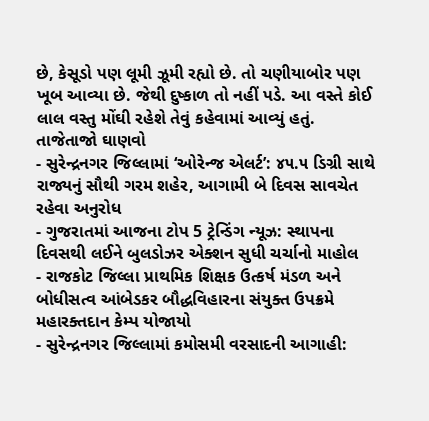છે, કેસૂડો પણ લૂમી ઝૂમી રહ્યો છે. તો ચણીયાબોર પણ ખૂબ આવ્યા છે. જેથી દુષ્કાળ તો નહીં પડે. આ વસ્તે કોઈ લાલ વસ્તુ મોંઘી રહેશે તેવું કહેવામાં આવ્યું હતું.
તાજેતાજો ઘાણવો
- સુરેન્દ્રનગર જિલ્લામાં ‘ઓરેન્જ એલર્ટ’: ૪૫.૫ ડિગ્રી સાથે રાજ્યનું સૌથી ગરમ શહેર, આગામી બે દિવસ સાવચેત રહેવા અનુરોધ
- ગુજરાતમાં આજના ટોપ 5 ટ્રેન્ડિંગ ન્યૂઝ: સ્થાપના દિવસથી લઈને બુલડોઝર એક્શન સુધી ચર્ચાનો માહોલ
- રાજકોટ જિલ્લા પ્રાથમિક શિક્ષક ઉત્કર્ષ મંડળ અને બોધીસત્વ આંબેડકર બૌદ્ધવિહારના સંયુક્ત ઉપક્રમે મહારક્તદાન કેમ્પ યોજાયો
- સુરેન્દ્રનગર જિલ્લામાં કમોસમી વરસાદની આગાહી: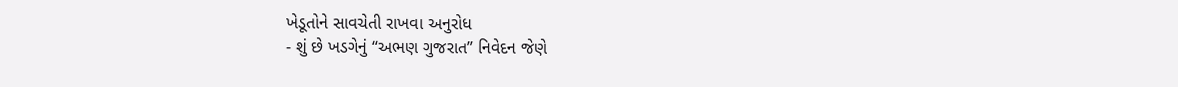ખેડૂતોને સાવચેતી રાખવા અનુરોધ
- શું છે ખડગેનું “અભણ ગુજરાત” નિવેદન જેણે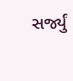સર્જ્યું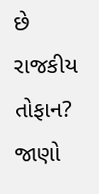છે રાજકીય તોફાન? જાણો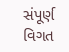સંપૂર્ણ વિગત